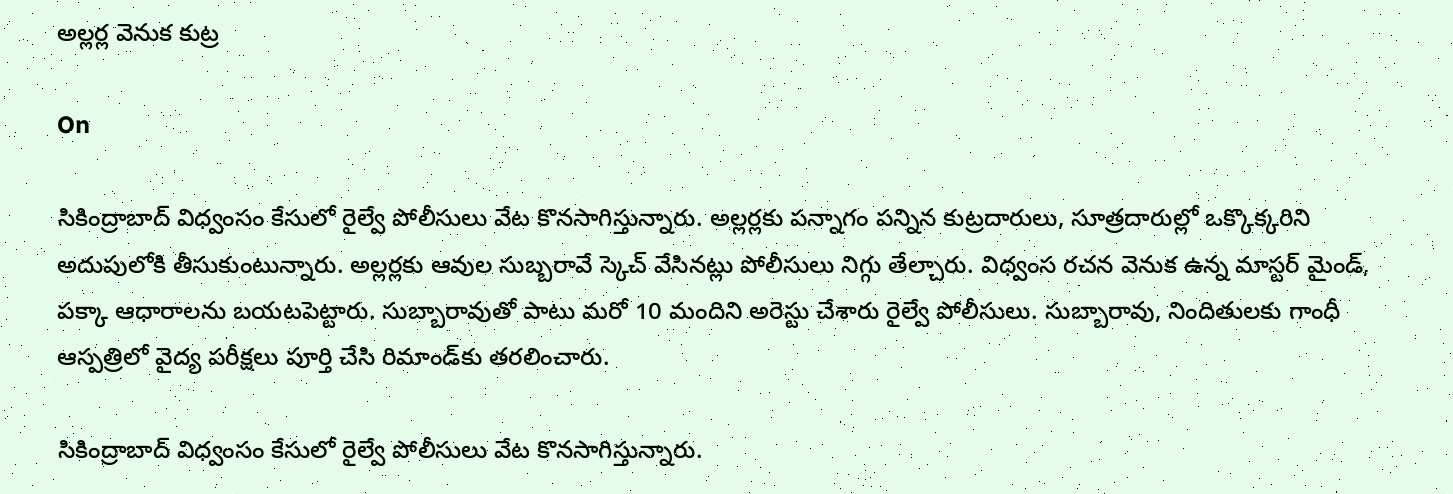అల్లర్ల వెనుక కుట్ర

On

సికింద్రాబాద్ విధ్వంసం కేసులో రైల్వే పోలీసులు వేట కొనసాగిస్తున్నారు. అల్లర్లకు పన్నాగం పన్నిన కుట్రదారులు, సూత్రదారుల్లో ఒక్కొక్కరిని అదుపులోకి తీసుకుంటున్నారు. అల్లర్లకు ఆవుల సుబ్బరావే స్కెచ్‌ వేసినట్లు పోలీసులు నిగ్గు తేల్చారు. విధ్వంస రచన వెనుక ఉన్న మాస్టర్ మైండ్, పక్కా ఆధారాలను బయటపెట్టారు. సుబ్బారావుతో పాటు మరో 10 మందిని అరెస్టు చేశారు రైల్వే పోలీసులు. సుబ్బారావు, నిందితులకు గాంధీ ఆస్పత్రిలో వైద్య పరీక్షలు పూర్తి చేసి రిమాండ్‌కు తరలించారు.

సికింద్రాబాద్ విధ్వంసం కేసులో రైల్వే పోలీసులు వేట కొనసాగిస్తున్నారు.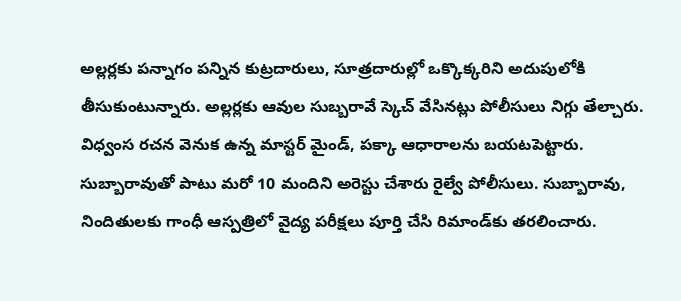అల్లర్లకు పన్నాగం పన్నిన కుట్రదారులు, సూత్రదారుల్లో ఒక్కొక్కరిని అదుపులోకి తీసుకుంటున్నారు. అల్లర్లకు ఆవుల సుబ్బరావే స్కెచ్‌ వేసినట్లు పోలీసులు నిగ్గు తేల్చారు. విధ్వంస రచన వెనుక ఉన్న మాస్టర్ మైండ్, పక్కా ఆధారాలను బయటపెట్టారు. సుబ్బారావుతో పాటు మరో 10 మందిని అరెస్టు చేశారు రైల్వే పోలీసులు. సుబ్బారావు, నిందితులకు గాంధీ ఆస్పత్రిలో వైద్య పరీక్షలు పూర్తి చేసి రిమాండ్‌కు తరలించారు.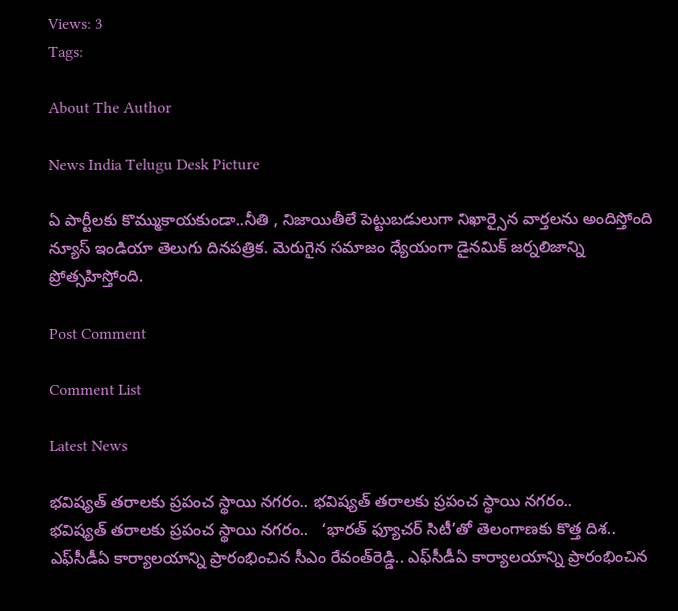Views: 3
Tags:

About The Author

News India Telugu Desk Picture

ఏ పార్టీలకు కొమ్ముకాయకుండా..నీతి , నిజాయితీలే పెట్టుబడులుగా నిఖార్సైన వార్తలను అందిస్తోంది న్యూస్ ఇండియా తెలుగు దినపత్రిక. మెరుగైన సమాజం ధ్యేయంగా డైనమిక్ జర్నలిజాన్ని ప్రోత్సహిస్తోంది.

Post Comment

Comment List

Latest News

భవిష్యత్ తరాలకు ప్రపంచ స్థాయి నగరం.. భవిష్యత్ తరాలకు ప్రపంచ స్థాయి నగరం..
భవిష్యత్ తరాలకు ప్రపంచ స్థాయి నగరం..   ‘భారత్ ఫ్యూచర్ సిటీ’తో తెలంగాణకు కొత్త దిశ..   ఎఫ్‌సీడీఏ కార్యాలయాన్ని ప్రారంభించిన సీఎం రేవంత్‌రెడ్డి.. ఎఫ్‌సీడీఏ కార్యాలయాన్ని ప్రారంభించిన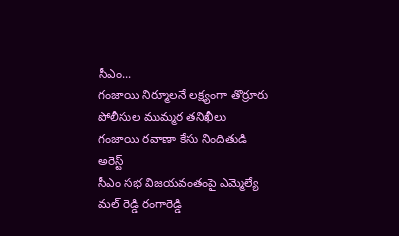సీఎం...
గంజాయి నిర్మూలనే లక్ష్యంగా తొర్రూరు పోలీసుల ముమ్మర తనిఖీలు
గంజాయి రవాణా కేసు నిందితుడి అరెస్ట్
సీఎం సభ విజయవంతంపై ఎమ్మెల్యే మల్ రెడ్డి రంగారెడ్డి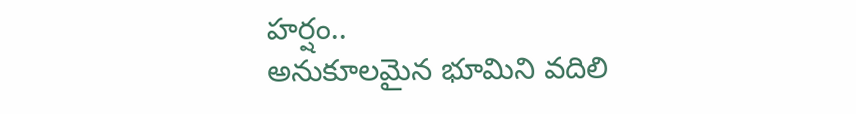హర్షం..
అనుకూలమైన భూమిని వదిలి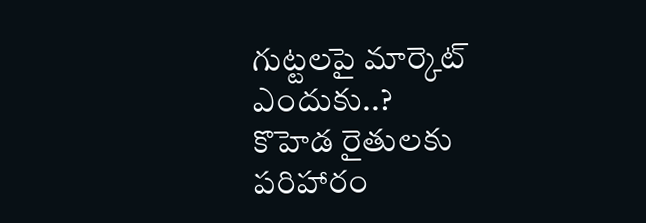గుట్టలపై మార్కెట్ ఎందుకు..?
కొహెడ రైతులకు పరిహారం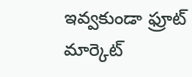ఇవ్వకుండా ఫ్రూట్ మార్కెట్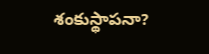శంకుస్థాపనా?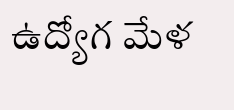ఉద్యోగ మేళ